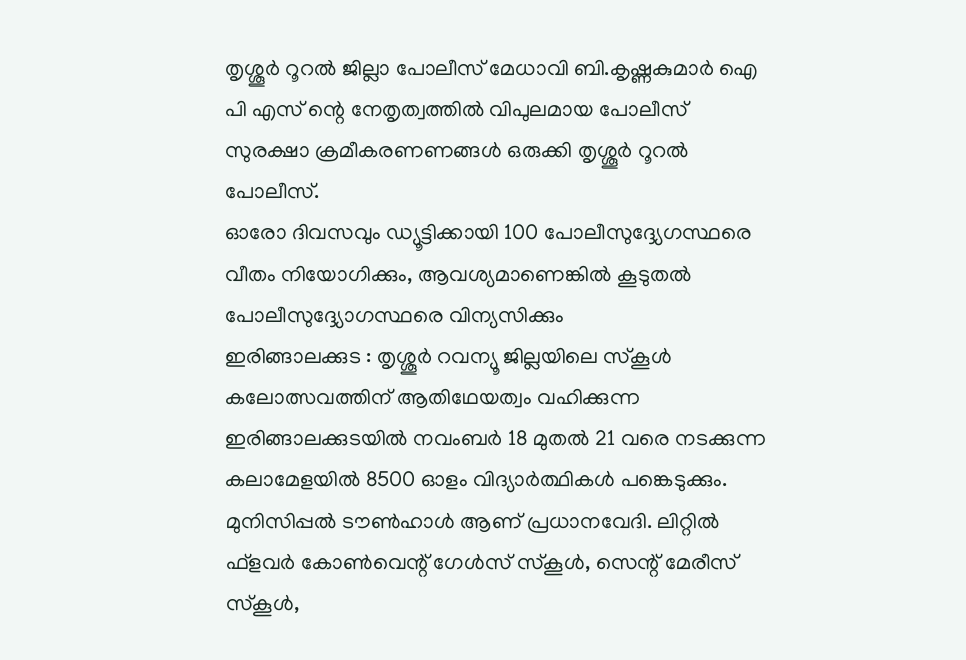തൃശ്ശൂർ റൂറൽ ജില്ലാ പോലീസ് മേധാവി ബി.കൃഷ്ണകുമാർ ഐ പി എസ് ന്റെ നേതൃത്വത്തിൽ വിപുലമായ പോലീസ് സുരക്ഷാ ക്രമീകരണണങ്ങൾ ഒരുക്കി തൃശ്ശൂർ റൂറൽ പോലീസ്.
ഓരോ ദിവസവും ഡ്യൂട്ടിക്കായി 100 പോലീസുദ്ദ്യേഗസ്ഥരെ വീതം നിയോഗിക്കും, ആവശ്യമാണെങ്കിൽ കൂടുതൽ പോലീസുദ്ദ്യോഗസ്ഥരെ വിന്യസിക്കും
ഇരിങ്ങാലക്കുട : തൃശ്ശൂർ റവന്യൂ ജില്ലയിലെ സ്കൂൾ കലോത്സവത്തിന് ആതിഥേയത്വം വഹിക്കുന്ന ഇരിങ്ങാലക്കുടയിൽ നവംബർ 18 മുതൽ 21 വരെ നടക്കുന്ന കലാമേളയിൽ 8500 ഓളം വിദ്യാർത്ഥികൾ പങ്കെടുക്കും. മുനിസിപ്പൽ ടൗൺഹാൾ ആണ് പ്രധാനവേദി. ലിറ്റിൽ ഫ്ളവർ കോൺവെന്റ് ഗേൾസ് സ്കൂൾ, സെന്റ് മേരീസ് സ്കൂൾ,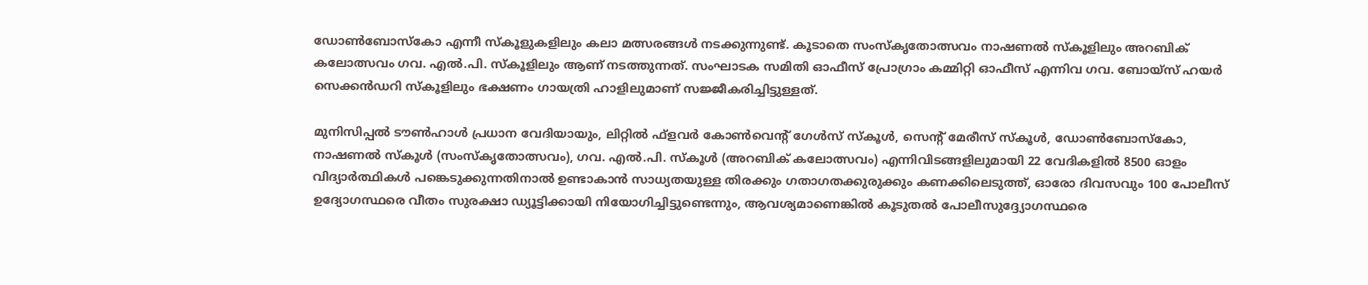ഡോൺബോസ്കോ എന്നീ സ്കൂളുകളിലും കലാ മത്സരങ്ങൾ നടക്കുന്നുണ്ട്. കൂടാതെ സംസ്കൃതോത്സവം നാഷണൽ സ്കൂളിലും അറബിക് കലോത്സവം ഗവ. എൽ.പി. സ്കൂളിലും ആണ് നടത്തുന്നത്. സംഘാടക സമിതി ഓഫീസ് പ്രോഗ്രാം കമ്മിറ്റി ഓഫീസ് എന്നിവ ഗവ. ബോയ്സ് ഹയർ സെക്കൻഡറി സ്കൂളിലും ഭക്ഷണം ഗായത്രി ഹാളിലുമാണ് സജ്ജീകരിച്ചിട്ടുള്ളത്.

മുനിസിപ്പൽ ടൗൺഹാൾ പ്രധാന വേദിയായും, ലിറ്റിൽ ഫ്ളവർ കോൺവെന്റ് ഗേൾസ് സ്കൂൾ, സെന്റ് മേരീസ് സ്കൂൾ, ഡോൺബോസ്കോ, നാഷണൽ സ്കൂൾ (സംസ്കൃതോത്സവം), ഗവ. എൽ.പി. സ്കൂൾ (അറബിക് കലോത്സവം) എന്നിവിടങ്ങളിലുമായി 22 വേദികളിൽ 8500 ഓളം വിദ്യാർത്ഥികൾ പങ്കെടുക്കുന്നതിനാൽ ഉണ്ടാകാൻ സാധ്യതയുള്ള തിരക്കും ഗതാഗതക്കുരുക്കും കണക്കിലെടുത്ത്, ഓരോ ദിവസവും 100 പോലീസ് ഉദ്യോഗസ്ഥരെ വീതം സുരക്ഷാ ഡ്യൂട്ടിക്കായി നിയോഗിച്ചിട്ടുണ്ടെന്നും, ആവശ്യമാണെങ്കിൽ കൂടുതൽ പോലീസുദ്ദ്യോഗസ്ഥരെ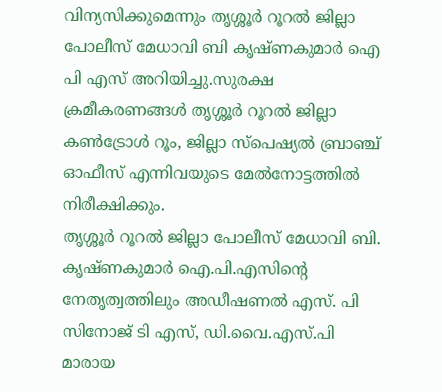വിന്യസിക്കുമെന്നും തൃശ്ശൂർ റൂറൽ ജില്ലാ പോലീസ് മേധാവി ബി കൃഷ്ണകുമാർ ഐ പി എസ് അറിയിച്ചു.സുരക്ഷ ക്രമീകരണങ്ങൾ തൃശ്ശൂർ റൂറൽ ജില്ലാ കൺട്രോൾ റൂം, ജില്ലാ സ്പെഷ്യൽ ബ്രാഞ്ച് ഓഫീസ് എന്നിവയുടെ മേൽനോട്ടത്തിൽ നിരീക്ഷിക്കും.
തൃശ്ശൂർ റൂറൽ ജില്ലാ പോലീസ് മേധാവി ബി. കൃഷ്ണകുമാർ ഐ.പി.എസിന്റെ നേതൃത്വത്തിലും അഡീഷണൽ എസ്. പി സിനോജ് ടി എസ്, ഡി.വൈ.എസ്.പി മാരായ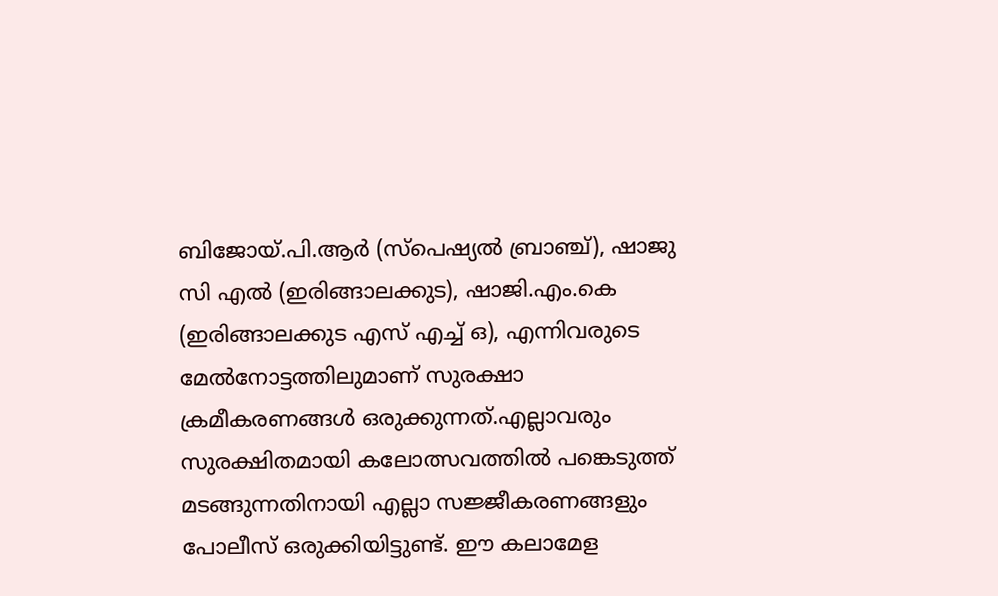ബിജോയ്.പി.ആർ (സ്പെഷ്യൽ ബ്രാഞ്ച്), ഷാജു സി എൽ (ഇരിങ്ങാലക്കുട), ഷാജി.എം.കെ (ഇരിങ്ങാലക്കുട എസ് എച്ച് ഒ), എന്നിവരുടെ മേൽനോട്ടത്തിലുമാണ് സുരക്ഷാ ക്രമീകരണങ്ങൾ ഒരുക്കുന്നത്.എല്ലാവരും സുരക്ഷിതമായി കലോത്സവത്തിൽ പങ്കെടുത്ത് മടങ്ങുന്നതിനായി എല്ലാ സജ്ജീകരണങ്ങളും പോലീസ് ഒരുക്കിയിട്ടുണ്ട്. ഈ കലാമേള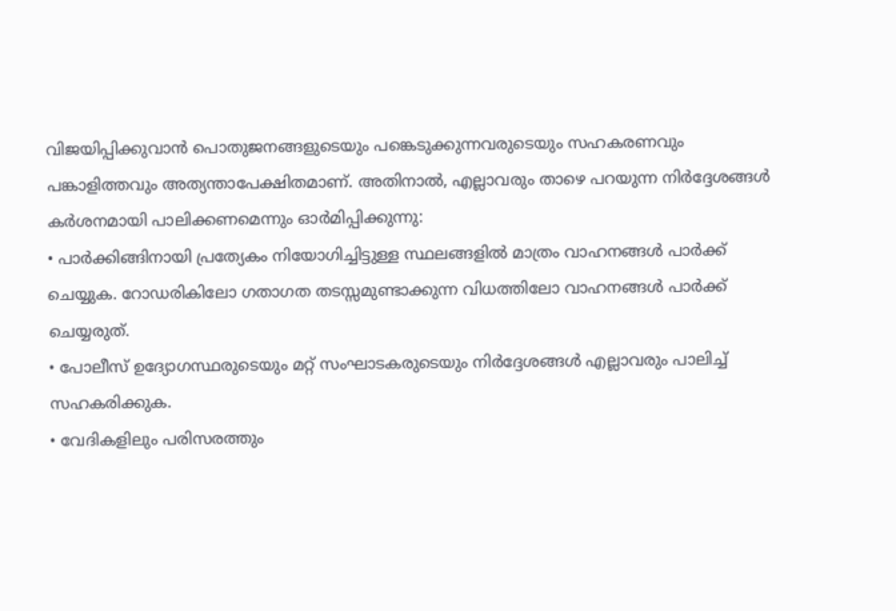വിജയിപ്പിക്കുവാൻ പൊതുജനങ്ങളുടെയും പങ്കെടുക്കുന്നവരുടെയും സഹകരണവും പങ്കാളിത്തവും അത്യന്താപേക്ഷിതമാണ്. അതിനാൽ, എല്ലാവരും താഴെ പറയുന്ന നിർദ്ദേശങ്ങൾ കർശനമായി പാലിക്കണമെന്നും ഓർമിപ്പിക്കുന്നു:
• പാർക്കിങ്ങിനായി പ്രത്യേകം നിയോഗിച്ചിട്ടുള്ള സ്ഥലങ്ങളിൽ മാത്രം വാഹനങ്ങൾ പാർക്ക് ചെയ്യുക. റോഡരികിലോ ഗതാഗത തടസ്സമുണ്ടാക്കുന്ന വിധത്തിലോ വാഹനങ്ങൾ പാർക്ക് ചെയ്യരുത്.
• പോലീസ് ഉദ്യോഗസ്ഥരുടെയും മറ്റ് സംഘാടകരുടെയും നിർദ്ദേശങ്ങൾ എല്ലാവരും പാലിച്ച് സഹകരിക്കുക.
• വേദികളിലും പരിസരത്തും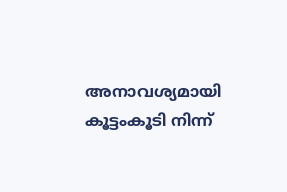അനാവശ്യമായി കൂട്ടംകൂടി നിന്ന്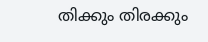തിക്കും തിരക്കും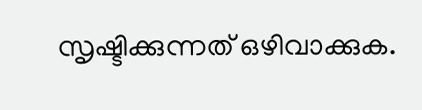സൃഷ്ടിക്കുന്നത് ഒഴിവാക്കുക.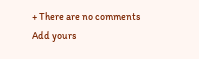+ There are no comments
Add yours